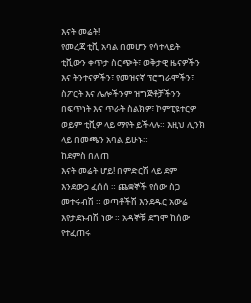እናት መሬት!
የመረጃ ቲቪ አባል በመሆን የሳተላይት ቲቪውን ቀጥታ ስርጭት፣ ወቅታዊ ዜናዎችን እና ትንተናዎችን፣ የመዝናኛ ፕሮግራሞችን፣ ስፖርት እና ሌሎችንም ዝግጅቶቻችንን በፍጥነት እና ጥራት ስልክዎ፣ ኮምፒዩተርዎ ወይም ቲቪዎ ላይ ማየት ይችላሉ። እዚህ ሊንክ ላይ በመጫን አባል ይሁኑ።
ከደምስ በለጠ
እናት መሬት ሆይ! በምድርሽ ላይ ደም እንደውኃ ፈሰሰ ። ጨቋኞች የሰው ስጋ መተሩብሽ ። ወጣቶችሽ እንደዱር አውሬ እየታደኑብሽ ነው ። አዳኞቹ ደግሞ ከሰው የተፈጠሩ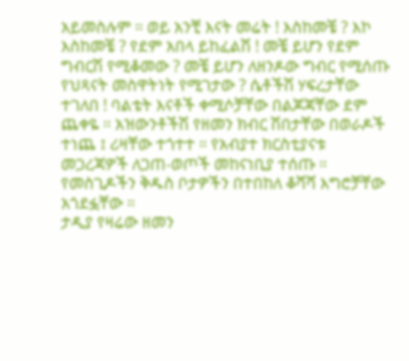አይመስሉም ። ወይ አንቺ እናት መሬት ! እስከመቼ ? እኮ እስከመቼ ? የደም አበላ ይከፈልሽ ! መቼ ይሆን የደም ግብርሽ የሚቆመው ? መቼ ይሆን ለዘንዶው ግብር የሚሰጡ የህጻናት መስዋትነት የሚገታው ? ሴቶችሽ ሃፍረታቸው ተገለበ ! ባልቴት እናቶች ቀሚሶቻቸው በልጆጃቸው ደም ጨቀዬ ። አዝውንቶችሽ የዘመን ክብር ሽበታቸው በወራዶች ተነጨ ፤ ሪዛቸው ተጎተተ ። የአብያተ ክርስቲያናቱ መጋረጃዎች ለጋጠ-ወጦች መከናነቢያ ተሰጡ ። የመስጊዶችን ቅዱስ ቦታዎችን በተበከለ ቆሻሻ እግሮቻቸው አጎደፏቸው ።
ታዲያ የዛሬው ዘመን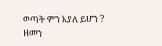ወጣት ምን እያለ ይሆን ?
ዘመን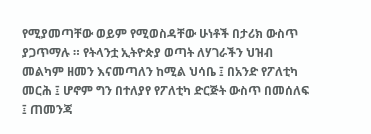የሚያመጣቸው ወይም የሚወስዳቸው ሁነቶች በታሪክ ውስጥ ያጋጥማሉ ። የትላንቷ ኢትዮጵያ ወጣት ለሃገራችን ህዝብ መልካም ዘመን እናመጣለን ከሚል ህሳቤ ፤ በአንድ የፖለቲካ መርሕ ፤ ሆኖም ግን በተለያየ የፖለቲካ ድርጅት ውስጥ በመሰለፍ ፤ ጠመንጃ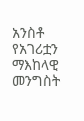አንስቶ የአገሪቷን ማእከላዊ መንግስት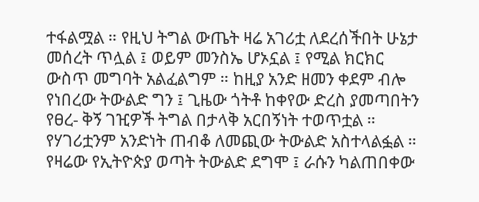ተፋልሟል ። የዚህ ትግል ውጤት ዛሬ አገሪቷ ለደረሰችበት ሁኔታ መሰረት ጥሏል ፤ ወይም መንስኤ ሆኦኗል ፤ የሚል ክርክር ውስጥ መግባት አልፈልግም ። ከዚያ አንድ ዘመን ቀደም ብሎ የነበረው ትውልድ ግን ፤ ጊዜው ጎትቶ ከቀየው ድረስ ያመጣበትን የፀረ- ቅኝ ገዢዎች ትግል በታላቅ አርበኝነት ተወጥቷል ። የሃገሪቷንም አንድነት ጠብቆ ለመጪው ትውልድ አስተላልፏል ።
የዛሬው የኢትዮጵያ ወጣት ትውልድ ደግሞ ፤ ራሱን ካልጠበቀው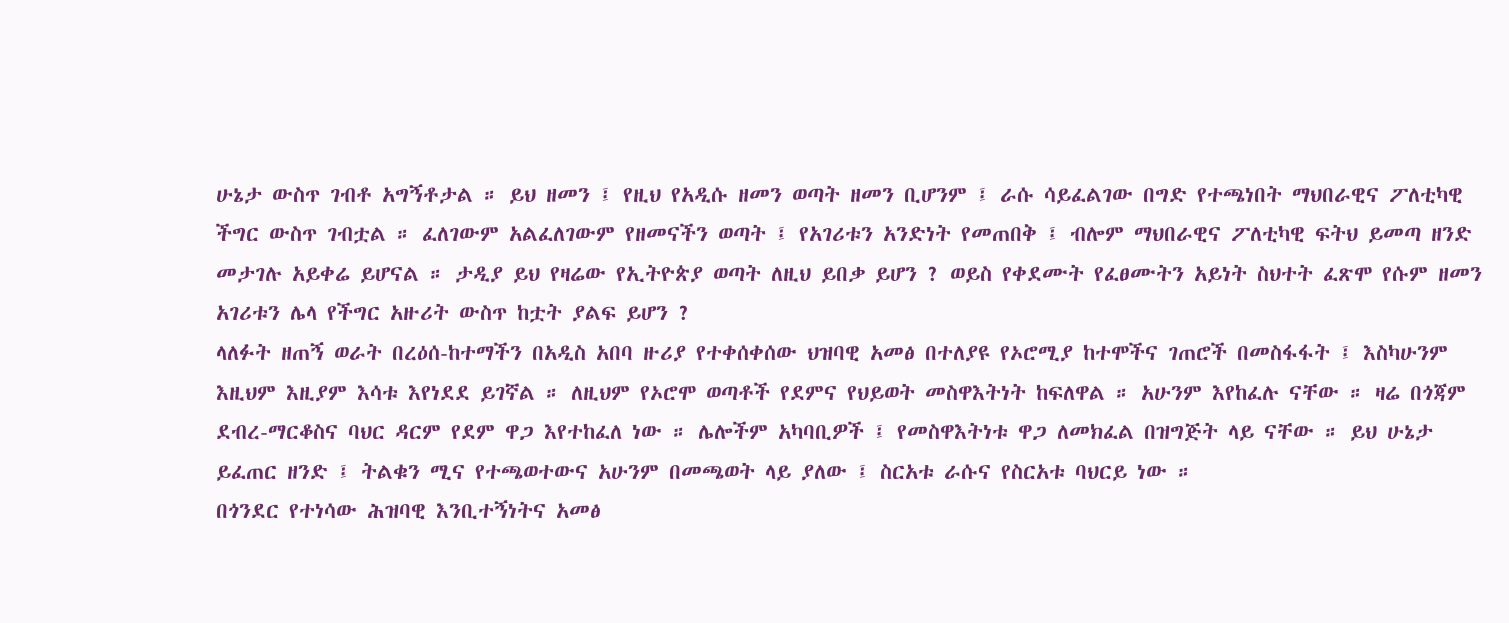ሁኔታ ውስጥ ገብቶ አግኝቶታል ። ይህ ዘመን ፤ የዚህ የአዲሱ ዘመን ወጣት ዘመን ቢሆንም ፤ ራሱ ሳይፈልገው በግድ የተጫነበት ማህበራዊና ፖለቲካዊ ችግር ውስጥ ገብቷል ። ፈለገውም አልፈለገውም የዘመናችን ወጣት ፤ የአገሪቱን አንድነት የመጠበቅ ፤ ብሎም ማህበራዊና ፖለቲካዊ ፍትህ ይመጣ ዘንድ መታገሉ አይቀሬ ይሆናል ። ታዲያ ይህ የዛሬው የኢትዮጵያ ወጣት ለዚህ ይበቃ ይሆን ? ወይስ የቀደሙት የፈፀሙትን አይነት ስህተት ፈጽሞ የሱም ዘመን አገሪቱን ሌላ የችግር አዙሪት ውስጥ ከቷት ያልፍ ይሆን ?
ላለፉት ዘጠኝ ወራት በረዕሰ-ከተማችን በአዲስ አበባ ዙሪያ የተቀሰቀሰው ህዝባዊ አመፅ በተለያዩ የኦሮሚያ ከተሞችና ገጠሮች በመስፋፋት ፤ እስካሁንም እዚህም እዚያም እሳቱ እየነደደ ይገኛል ። ለዚህም የኦሮሞ ወጣቶች የደምና የህይወት መስዋእትነት ከፍለዋል ። አሁንም እየከፈሉ ናቸው ። ዛሬ በጎጃም ደብረ-ማርቆስና ባህር ዳርም የደም ዋጋ እየተከፈለ ነው ። ሌሎችም አካባቢዎች ፤ የመስዋእትነቱ ዋጋ ለመክፈል በዝግጅት ላይ ናቸው ። ይህ ሁኔታ ይፈጠር ዘንድ ፤ ትልቁን ሚና የተጫወተውና አሁንም በመጫወት ላይ ያለው ፤ ስርአቱ ራሱና የስርአቱ ባህርይ ነው ።
በጎንደር የተነሳው ሕዝባዊ እንቢተኝነትና አመፅ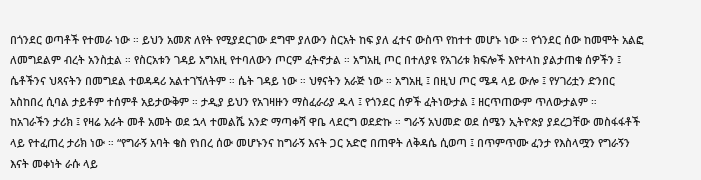በጎንደር ወጣቶች የተመራ ነው ። ይህን አመጽ ለየት የሚያደርገው ደግሞ ያለውን ስርአት ከፍ ያለ ፈተና ውስጥ የከተተ መሆኑ ነው ። የጎንደር ሰው ከመሞት አልፎ ለመግደልም ብረት አንስቷል ። የስርአቱን ገዳይ አግአዚ የተባለውን ጦርም ፈትኖታል ። አግአዚ ጦር በተለያዩ የአገሪቱ ክፍሎች እየተላከ ያልታጠቁ ሰዎችን ፤ ሴቶችንና ህጻናትን በመግደል ተወዳዳሪ አልተገኘለትም ። ሴት ገዳይ ነው ። ህፃናትን አራጅ ነው ። አግአዚ ፤ በዚህ ጦር ሜዳ ላይ ውሎ ፤ የሃገሪቷን ድንበር አስከበረ ሲባል ታይቶም ተሰምቶ አይታውቅም ። ታዲያ ይህን የአገዛዙን ማስፈራሪያ ዱላ ፤ የጎንደር ሰዎች ፈትነውታል ፤ ዘርጥጠውም ጥለውታልም ።
ከአገራችን ታሪክ ፤ የዛሬ አራት መቶ አመት ወደ ኋላ ተመልሼ አንድ ማጣቀሻ ዋቤ ላደርግ ወደድኩ ። ግራኝ አህመድ ወደ ሰሜን ኢትዮጵያ ያደረጋቸው መስፋፋቶች ላይ የተፈጠረ ታሪክ ነው ። “የግራኝ አባት ቄስ የነበረ ሰው መሆኑንና ከግራኝ እናት ጋር አድሮ በጠዋት ለቅዳሴ ሲወጣ ፤ በጥምጥሙ ፈንታ የእስላሟን የግራኝን እናት መቀነት ራሱ ላይ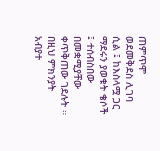ጠምጥሞ ወደመቅደስ ሊገባ ሲል ፤ ከእስላሟ ጋር ማደሩን ያወቁት ቄሶች ፤ ተሰብስበው በመቋሚያቸው ቀጥቅጠው ገደሉት ። በዚህ ምክንያት አብያተ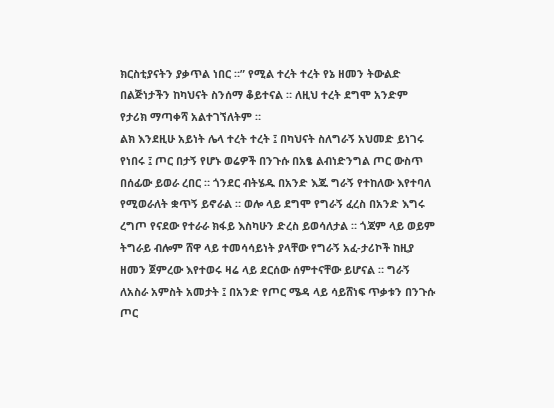ክርስቲያናትን ያቃጥል ነበር ።” የሚል ተረት ተረት የኔ ዘመን ትውልድ በልጅነታችን ከካህናት ስንሰማ ቆይተናል ። ለዚህ ተረት ደግሞ አንድም የታሪክ ማጣቀሻ አልተገኘለትም ።
ልክ እንደዚሁ አይነት ሌላ ተረት ተረት ፤ በካህናት ስለግራኝ አህመድ ይነገሩ የነበሩ ፤ ጦር በታኝ የሆኑ ወሬዎች በንጉሱ በአፄ ልብነድንግል ጦር ውስጥ በሰፊው ይወራ ረበር ። ጎንደር ብትሄዱ በአንድ እጁ ግራኝ የተከለው እየተባለ የሚወራለት ቋጥኝ ይኖራል ። ወሎ ላይ ደግሞ የግራኝ ፈረስ በአንድ እግሩ ረግጦ የናደው የተራራ ክፋይ እስካሁን ድረስ ይወሳለታል ። ጎጃም ላይ ወይም ትግራይ ብሎም ሸዋ ላይ ተመሳሳይነት ያላቸው የግራኝ አፈ-ታሪኮች ከዚያ ዘመን ጀምረው እየተወሩ ዛሬ ላይ ደርሰው ሰምተናቸው ይሆናል ። ግራኝ ለአስራ አምስት አመታት ፤ በአንድ የጦር ሜዳ ላይ ሳይሸነፍ ጥቃቱን በንጉሱ ጦር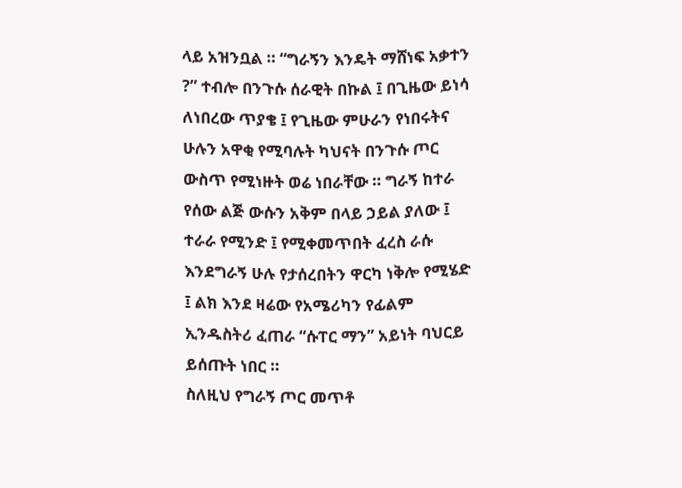ላይ አዝንቧል ። “ግራኝን እንዴት ማሸነፍ አቃተን ?” ተብሎ በንጉሱ ሰራዊት በኩል ፤ በጊዜው ይነሳ ለነበረው ጥያቄ ፤ የጊዜው ምሁራን የነበሩትና ሁሉን አዋቂ የሚባሉት ካህናት በንጉሱ ጦር ውስጥ የሚነዙት ወሬ ነበራቸው ። ግራኝ ከተራ የሰው ልጅ ውሱን አቅም በላይ ኃይል ያለው ፤ ተራራ የሚንድ ፤ የሚቀመጥበት ፈረስ ራሱ እንደግራኝ ሁሉ የታሰረበትን ዋርካ ነቅሎ የሚሄድ ፤ ልክ እንደ ዛሬው የአሜሪካን የፊልም ኢንዱስትሪ ፈጠራ “ሱፐር ማን” አይነት ባህርይ ይሰጡት ነበር ።
ስለዚህ የግራኝ ጦር መጥቶ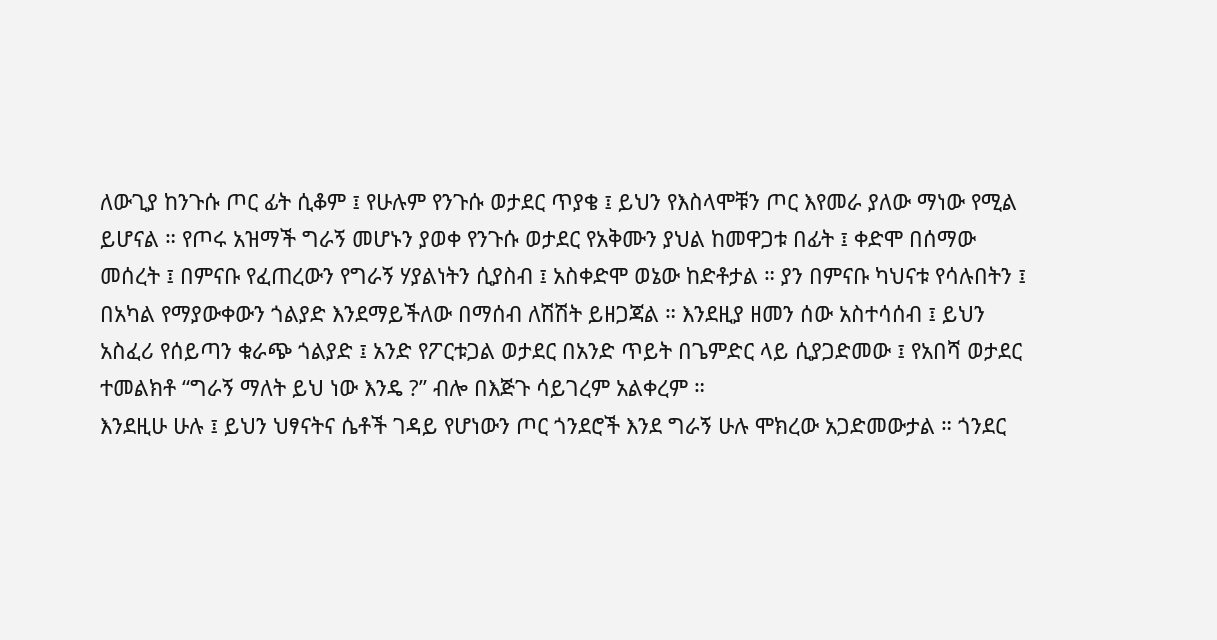ለውጊያ ከንጉሱ ጦር ፊት ሲቆም ፤ የሁሉም የንጉሱ ወታደር ጥያቄ ፤ ይህን የእስላሞቹን ጦር እየመራ ያለው ማነው የሚል ይሆናል ። የጦሩ አዝማች ግራኝ መሆኑን ያወቀ የንጉሱ ወታደር የአቅሙን ያህል ከመዋጋቱ በፊት ፤ ቀድሞ በሰማው መሰረት ፤ በምናቡ የፈጠረውን የግራኝ ሃያልነትን ሲያስብ ፤ አስቀድሞ ወኔው ከድቶታል ። ያን በምናቡ ካህናቱ የሳሉበትን ፤ በአካል የማያውቀውን ጎልያድ እንደማይችለው በማሰብ ለሽሽት ይዘጋጃል ። እንደዚያ ዘመን ሰው አስተሳሰብ ፤ ይህን አስፈሪ የሰይጣን ቁራጭ ጎልያድ ፤ አንድ የፖርቱጋል ወታደር በአንድ ጥይት በጌምድር ላይ ሲያጋድመው ፤ የአበሻ ወታደር ተመልክቶ “ግራኝ ማለት ይህ ነው እንዴ ?” ብሎ በእጅጉ ሳይገረም አልቀረም ።
እንደዚሁ ሁሉ ፤ ይህን ህፃናትና ሴቶች ገዳይ የሆነውን ጦር ጎንደሮች እንደ ግራኝ ሁሉ ሞክረው አጋድመውታል ። ጎንደር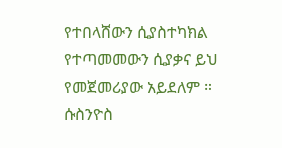የተበላሸውን ሲያስተካክል የተጣመመውን ሲያቃና ይህ የመጀመሪያው አይደለም ። ሱስንዮስ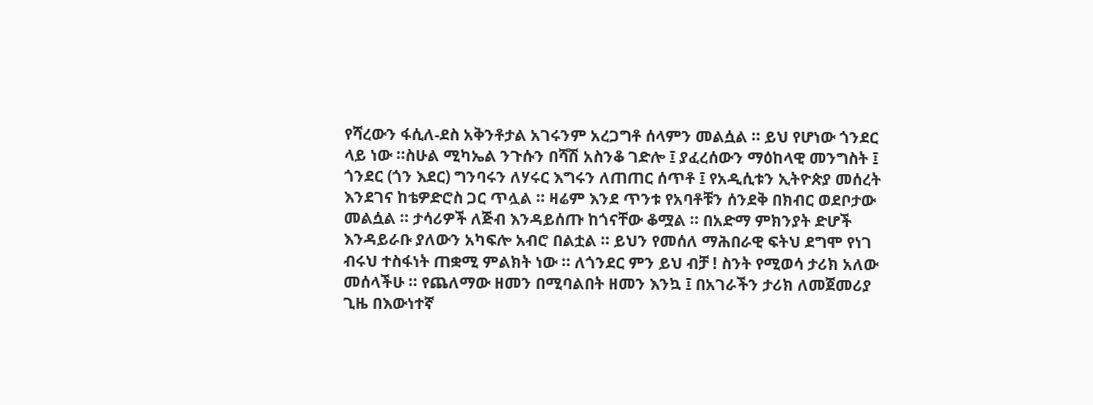የሻረውን ፋሲለ-ደስ አቅንቶታል አገሩንም አረጋግቶ ሰላምን መልሷል ። ይህ የሆነው ጎንደር ላይ ነው ።ስሁል ሚካኤል ንጉሱን በሻሽ አስንቆ ገድሎ ፤ ያፈረሰውን ማዕከላዊ መንግስት ፤ ጎንደር (ጎን እደር) ግንባሩን ለሃሩር እግሩን ለጠጠር ሰጥቶ ፤ የአዲሲቱን ኢትዮጵያ መሰረት እንደገና ከቴዎድሮስ ጋር ጥሏል ። ዛሬም እንደ ጥንቱ የአባቶቹን ሰንደቅ በክብር ወደቦታው መልሷል ። ታሳሪዎች ለጅብ እንዳይሰጡ ከጎናቸው ቆሟል ። በአድማ ምክንያት ድሆች እንዳይራቡ ያለውን አካፍሎ አብሮ በልቷል ። ይህን የመሰለ ማሕበራዊ ፍትህ ደግሞ የነገ ብሩህ ተስፋነት ጠቋሚ ምልክት ነው ። ለጎንደር ምን ይህ ብቻ ! ስንት የሚወሳ ታሪክ አለው መሰላችሁ ። የጨለማው ዘመን በሚባልበት ዘመን እንኳ ፤ በአገራችን ታሪክ ለመጀመሪያ ጊዜ በእውነተኛ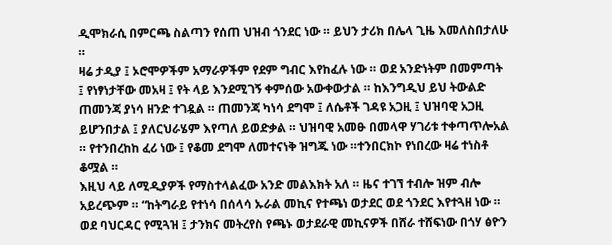ዲሞክራሲ በምርጫ ስልጣን የሰጠ ህዝብ ጎንደር ነው ። ይህን ታሪክ በሌላ ጊዜ እመለስበታለሁ ።
ዛሬ ታዲያ ፤ ኦሮሞዎችም አማራዎችም የደም ግብር እየከፈሉ ነው ። ወደ አንድነትም በመምጣት ፤ የነፃነታቸው መአዛ ፤ የት ላይ እንደሚገኝ ቀምሰው አውቀውታል ። ከእንግዲህ ይህ ትውልድ ጠመንጃ ያነሳ ዘንድ ተገዷል ። ጠመንጃ ካነሳ ደግሞ ፤ ለሴቶች ገዳዩ አጋዚ ፤ ህዝባዊ አጋዚ ይሆንበታል ፤ ያለርህራሄም እየጣለ ይወድቃል ። ህዝባዊ አመፁ በመላዋ ሃገሪቱ ተቀጣጥሎአል ። የተንበረከከ ፈሪ ነው ፤ የቆመ ደግሞ ለመተናነቅ ዝግጁ ነው ።ተንበርክኮ የነበረው ዛሬ ተነስቶ ቆሟል ።
እዚህ ላይ ለሚዲያዎች የማስተላልፈው አንድ መልእክት አለ ። ዜና ተገኘ ተብሎ ዝም ብሎ አይረጭም ። “ከትግራይ የተነሳ በሰላሳ ኡራል መኪና የተጫነ ወታደር ወደ ጎንደር እየተጓዘ ነው ። ወደ ባህርዳር የሚጓዝ ፤ ታንክና መትረየስ የጫኑ ወታደራዊ መኪናዎች በሸራ ተሸፍነው በጎሃ ፅዮን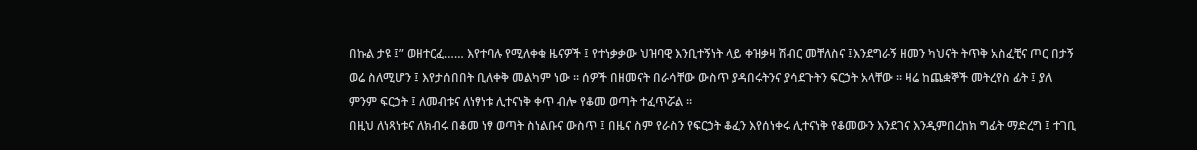በኩል ታዩ ፤” ወዘተርፈ…… እየተባሉ የሚለቀቁ ዜናዎች ፤ የተነቃቃው ህዝባዊ እንቢተኝነት ላይ ቀዝቃዛ ሽብር መቸለስና ፤እንደግራኝ ዘመን ካህናት ትጥቅ አስፈቺና ጦር በታኝ ወሬ ስለሚሆን ፤ እየታሰበበት ቢለቀቅ መልካም ነው ። ሰዎች በዘመናት በራሳቸው ውስጥ ያዳበሩትንና ያሳደጉትን ፍርኃት አላቸው ። ዛሬ ከጨቋኞች መትረየስ ፊት ፤ ያለ ምንም ፍርኃት ፤ ለመብቱና ለነፃነቱ ሊተናነቅ ቀጥ ብሎ የቆመ ወጣት ተፈጥሯል ።
በዚህ ለነጻነቱና ለክብሩ በቆመ ነፃ ወጣት ስነልቡና ውስጥ ፤ በዜና ስም የራስን የፍርኃት ቆፈን እየሰነቀሩ ሊተናነቅ የቆመውን እንደገና እንዲምበረከክ ግፊት ማድረግ ፤ ተገቢ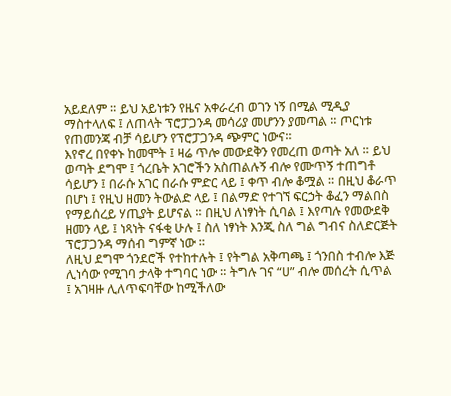አይደለም ። ይህ አይነቱን የዜና አቀራረብ ወገን ነኝ በሚል ሚዲያ ማስተላለፍ ፤ ለጠላት ፕሮፓጋንዳ መሳሪያ መሆንን ያመጣል ። ጦርነቱ የጠመንጃ ብቻ ሳይሆን የፕሮፓጋንዳ ጭምር ነውና።
እየኖረ በየቀኑ ከመሞት ፤ ዛሬ ጥሎ መውደቅን የመረጠ ወጣት አለ ። ይህ ወጣት ደግሞ ፤ ጎረቤት አገሮችን አስጠልሉኝ ብሎ የሙጥኝ ተጠግቶ ሳይሆን ፤ በራሱ አገር በራሱ ምድር ላይ ፤ ቀጥ ብሎ ቆሟል ። በዚህ ቆራጥ በሆነ ፤ የዚህ ዘመን ትውልድ ላይ ፤ በልማድ የተገኘ ፍርኃት ቆፈን ማልበስ የማይሰረይ ሃጢያት ይሆናል ። በዚህ ለነፃነት ሲባል ፤ እየጣሉ የመውደቅ ዘመን ላይ ፤ ነጻነት ናፋቂ ሁሉ ፤ ስለ ነፃነት እንጂ ስለ ግል ግብና ስለድርጅት ፕሮፓጋንዳ ማሰብ ግምኛ ነው ።
ለዚህ ደግሞ ጎንደሮች የተከተሉት ፤ የትግል አቅጣጫ ፤ ጎንበስ ተብሎ እጅ ሊነሳው የሚገባ ታላቅ ተግባር ነው ። ትግሉ ገና “ሀ” ብሎ መሰረት ሲጥል ፤ አገዛዙ ሊለጥፍባቸው ከሚችለው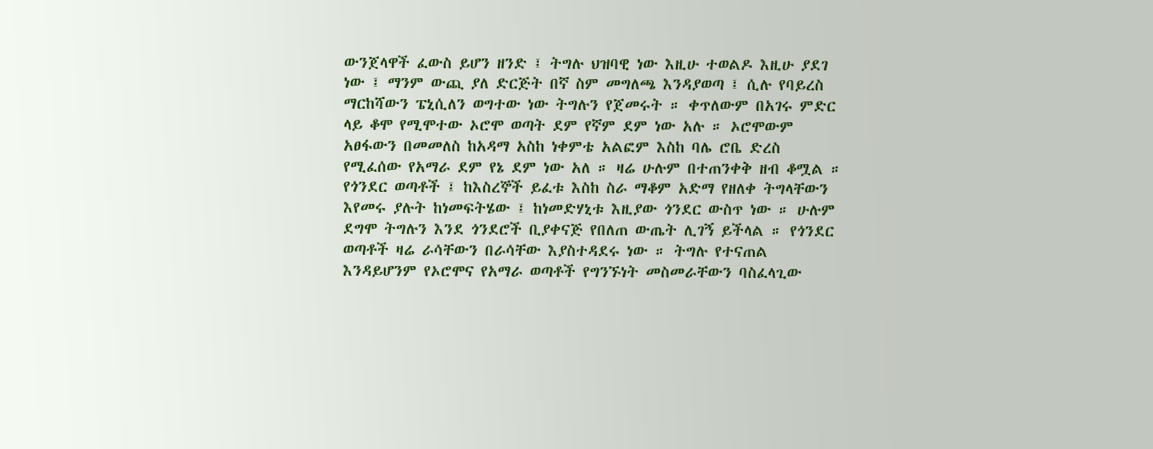ውንጀላዋች ፈውስ ይሆን ዘንድ ፤ ትግሉ ህዝባዊ ነው እዚሁ ተወልዶ እዚሁ ያደገ ነው ፤ ማንም ውጪ ያለ ድርጅት በኛ ስም መግለጫ እንዳያወጣ ፤ ሲሉ የባይረስ ማርከሻውን ፔኒሲለን ወግተው ነው ትግሉን የጀመሩት ። ቀጥለውም በአገሩ ምድር ላይ ቆሞ የሚሞተው ኦሮሞ ወጣት ደም የኛም ደም ነው አሉ ። ኦሮሞውም አፀፋውን በመመለስ ከአዳማ አስከ ነቀምቴ አልፎም እስከ ባሌ ሮቤ ድረስ የሚፈሰው የአማራ ደም የኔ ደም ነው አለ ። ዛሬ ሁሉም በተጠንቀቅ ዘብ ቆሟል ።
የጎንደር ወጣቶች ፤ ከእስረኞች ይፈቱ እስከ ስራ ማቆም አድማ የዘለቀ ትግላቸውን እየመሩ ያሉት ከነመፍትሄው ፤ ከነመድሃኒቱ እዚያው ጎንደር ውስጥ ነው ። ሁሉም ደግሞ ትግሉን እንደ ጎንደሮች ቢያቀናጅ የበለጠ ውጤት ሊገኝ ይችላል ። የጎንደር ወጣቶች ዛሬ ራሳቸውን በራሳቸው እያስተዳደሩ ነው ። ትግሉ የተናጠል እንዳይሆንም የኦሮሞና የአማራ ወጣቶች የግንኙነት መስመራቸውን ባስፈላጊው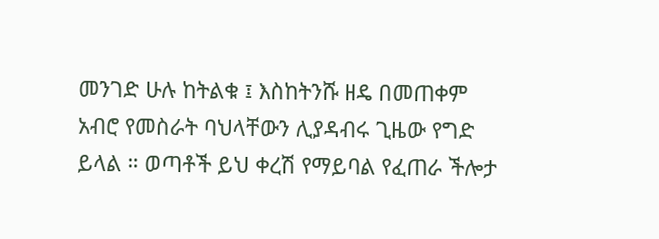መንገድ ሁሉ ከትልቁ ፤ እስከትንሹ ዘዴ በመጠቀም አብሮ የመስራት ባህላቸውን ሊያዳብሩ ጊዜው የግድ ይላል ። ወጣቶች ይህ ቀረሽ የማይባል የፈጠራ ችሎታ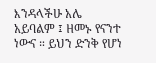እንዳላችሁ አሌ አይባልም ፤ ዘመኑ የናንተ ነውና ። ይህን ድንቅ የሆነ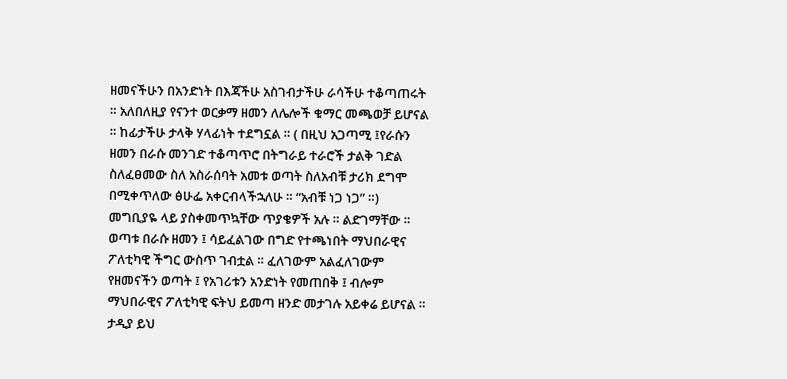ዘመናችሁን በአንድነት በእጃችሁ አስገብታችሁ ራሳችሁ ተቆጣጠሩት ። አለበለዚያ የናንተ ወርቃማ ዘመን ለሌሎች ቁማር መጫወቻ ይሆናል ። ከፊታችሁ ታላቅ ሃላፊነት ተደግኗል ። ( በዚህ አጋጣሚ ፤የራሱን ዘመን በራሱ መንገድ ተቆጣጥሮ በትግራይ ተራሮች ታልቅ ገድል ስለፈፀመው ስለ አስራሰባት አመቱ ወጣት ስለአብቹ ታሪክ ደግሞ በሚቀጥለው ፅሁፌ አቀርብላችኋለሁ ። “አብቹ ነጋ ነጋ” ።)
መግቢያዬ ላይ ያስቀመጥኳቸው ጥያቄዎች አሉ ። ልድገማቸው ። ወጣቱ በራሱ ዘመን ፤ ሳይፈልገው በግድ የተጫነበት ማህበራዊና ፖለቲካዊ ችግር ውስጥ ገብቷል ። ፈለገውም አልፈለገውም የዘመናችን ወጣት ፤ የአገሪቱን አንድነት የመጠበቅ ፤ ብሎም ማህበራዊና ፖለቲካዊ ፍትህ ይመጣ ዘንድ መታገሉ አይቀሬ ይሆናል ። ታዲያ ይህ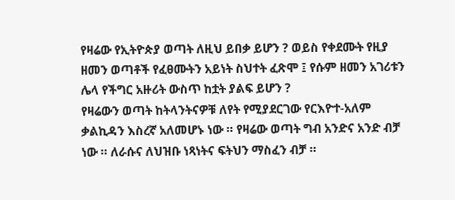የዛሬው የኢትዮጵያ ወጣት ለዚህ ይበቃ ይሆን ? ወይስ የቀደሙት የዚያ ዘመን ወጣቶች የፈፀሙትን አይነት ስህተት ፈጽሞ ፤ የሱም ዘመን አገሪቱን ሌላ የችግር አዙሪት ውስጥ ከቷት ያልፍ ይሆን ?
የዛሬውን ወጣት ከትላንትናዎቹ ለየት የሚያደርገው የርእዮተ-አለም ቃልኪዳን እስረኛ አለመሆኑ ነው ። የዛሬው ወጣት ግብ አንድና አንድ ብቻ ነው ። ለራሱና ለህዝቡ ነጻነትና ፍትህን ማስፈን ብቻ ።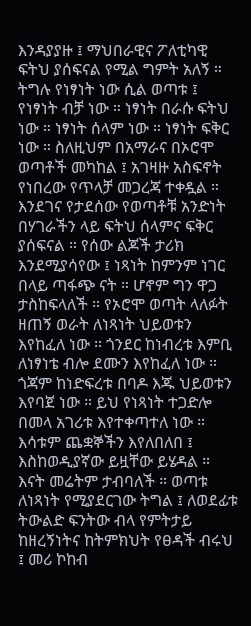እንዳያያዙ ፤ ማህበራዊና ፖለቲካዊ ፍትህ ያሰፍናል የሚል ግምት አለኝ ። ትግሉ የነፃነት ነው ሲል ወጣቱ ፤ የነፃነት ብቻ ነው ። ነፃነት በራሱ ፍትህ ነው ። ነፃነት ሰላም ነው ። ነፃነት ፍቅር ነው ። ስለዚህም በአማራና በኦሮሞ ወጣቶች መካከል ፤ አገዛዙ አስፍኖት የነበረው የጥላቻ መጋረጃ ተቀዷል ። እንደገና የታደሰው የወጣቶቹ አንድነት በሃገራችን ላይ ፍትህ ሰላምና ፍቅር ያሰፍናል ። የሰው ልጆች ታሪክ እንደሚያሳየው ፤ ነጻነት ከምንም ነገር በላይ ጣፋጭ ናት ። ሆኖም ግን ዋጋ ታስከፍላለች ። የኦሮሞ ወጣት ላለፉት ዘጠኝ ወራት ለነጻነት ህይወቱን እየከፈለ ነው ። ጎንደር ከነብረቱ እምቢ ለነፃነቴ ብሎ ደሙን እየከፈለ ነው ። ጎጃም ከነድፍረቱ በባዶ እጁ ህይወቱን እየባጀ ነው ። ይህ የነጻነት ተጋድሎ በመላ አገሪቱ እየተቀጣተለ ነው ። እሳቱም ጨቋኞችን እየለበለበ ፤ እስከወዲያኛው ይዟቸው ይሄዳል ። እናት መሬትም ታብባለች ። ወጣቱ ለነጻነት የሚያደርገው ትግል ፤ ለወደፊቱ ትውልድ ፍንትው ብላ የምትታይ ከዘረኝነትና ከትምክህት የፀዳች ብሩህ ፤ መሪ ኮከብ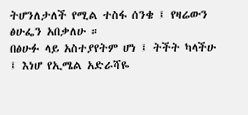ትሆንለታለች የሚል ተስፋ ሰንቄ ፤ የዛሬውን ፅሁፌን አበቃለሁ ።
በፅሁፉ ላይ አስተያየትም ሆነ ፤ ትችት ካላችሁ ፤ እነሆ የኢሜል አድራሻዬ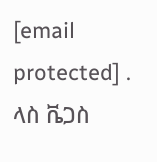[email protected] .
ላስ ቬጋስ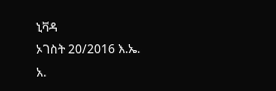ኒቫዳ
ኦገስት 20/2016 እ.ኤ. አ.